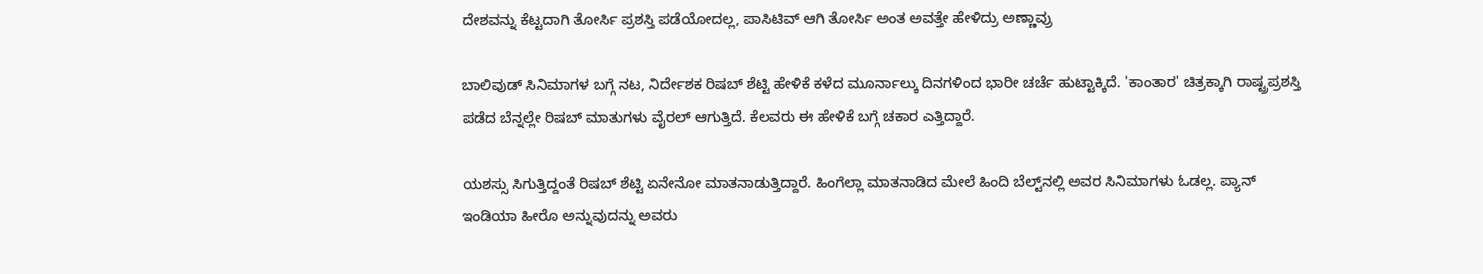ದೇಶವನ್ನು ಕೆಟ್ಟದಾಗಿ ತೋರ್ಸಿ ಪ್ರಶಸ್ತಿ ಪಡೆಯೋದಲ್ಲ, ಪಾಸಿಟಿವ್ ಆಗಿ ತೋರ್ಸಿ ಅಂತ ಅವತ್ತೇ ಹೇಳಿದ್ರು ಅಣ್ಣಾವ್ರು

ಬಾಲಿವುಡ್ ಸಿನಿಮಾಗಳ ಬಗ್ಗೆ ನಟ, ನಿರ್ದೇಶಕ ರಿಷಬ್ ಶೆಟ್ಟಿ ಹೇಳಿಕೆ ಕಳೆದ ಮೂರ್ನಾಲ್ಕು ದಿನಗಳಿಂದ ಭಾರೀ ಚರ್ಚೆ ಹುಟ್ಟಾಕ್ಕಿದೆ. 'ಕಾಂತಾರ' ಚಿತ್ರಕ್ಕಾಗಿ ರಾಷ್ಟ್ರಪ್ರಶಸ್ತಿ ಪಡೆದ ಬೆನ್ನಲ್ಲೇ ರಿಷಬ್ ಮಾತುಗಳು ವೈರಲ್ ಆಗುತ್ತಿದೆ. ಕೆಲವರು ಈ ಹೇಳಿಕೆ ಬಗ್ಗೆ ಚಕಾರ ಎತ್ತಿದ್ದಾರೆ.

ಯಶಸ್ಸು ಸಿಗುತ್ತಿದ್ದಂತೆ ರಿಷಬ್ ಶೆಟ್ಟಿ ಏನೇನೋ ಮಾತನಾಡುತ್ತಿದ್ದಾರೆ. ಹಿಂಗೆಲ್ಲಾ ಮಾತನಾಡಿದ ಮೇಲೆ ಹಿಂದಿ ಬೆಲ್ಟ್‌ನಲ್ಲಿ ಅವರ ಸಿನಿಮಾಗಳು ಓಡಲ್ಲ. ಪ್ಯಾನ್ ಇಂಡಿಯಾ ಹೀರೊ ಅನ್ನುವುದನ್ನು ಅವರು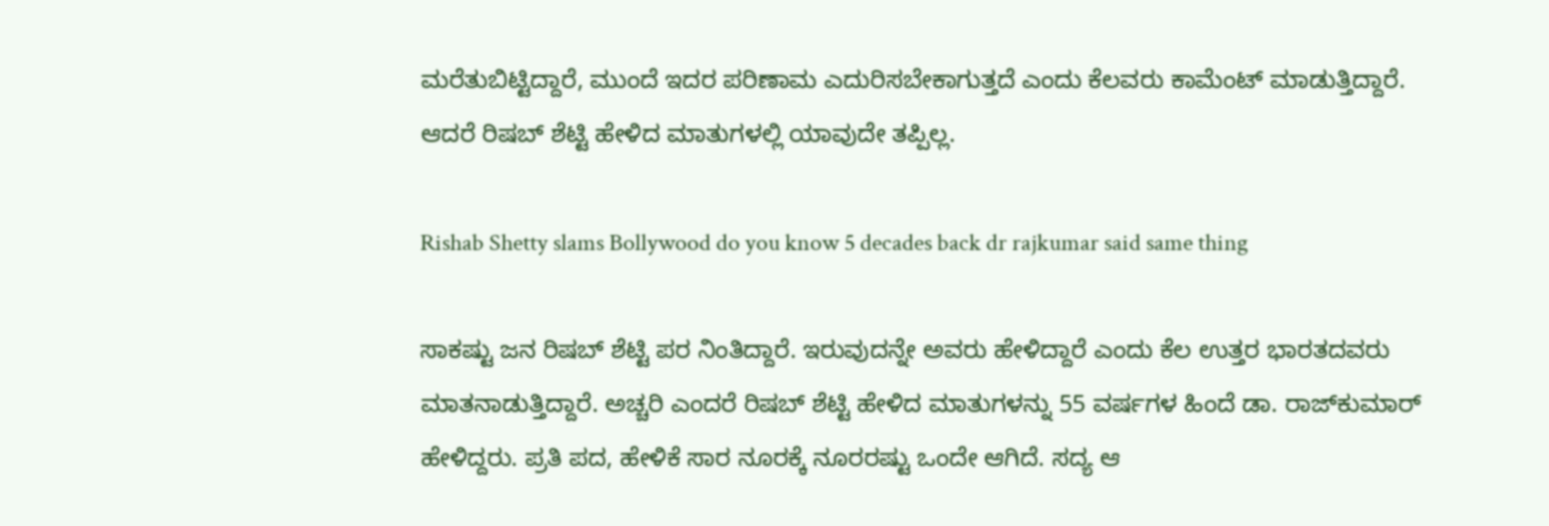ಮರೆತುಬಿಟ್ಟಿದ್ದಾರೆ, ಮುಂದೆ ಇದರ ಪರಿಣಾಮ ಎದುರಿಸಬೇಕಾಗುತ್ತದೆ ಎಂದು ಕೆಲವರು ಕಾಮೆಂಟ್ ಮಾಡುತ್ತಿದ್ದಾರೆ. ಆದರೆ ರಿಷಬ್ ಶೆಟ್ಟಿ ಹೇಳಿದ ಮಾತುಗಳಲ್ಲಿ ಯಾವುದೇ ತಪ್ಪಿಲ್ಲ.

Rishab Shetty slams Bollywood do you know 5 decades back dr rajkumar said same thing

ಸಾಕಷ್ಟು ಜನ ರಿಷಬ್ ಶೆಟ್ಟಿ ಪರ ನಿಂತಿದ್ದಾರೆ. ಇರುವುದನ್ನೇ ಅವರು ಹೇಳಿದ್ದಾರೆ ಎಂದು ಕೆಲ ಉತ್ತರ ಭಾರತದವರು ಮಾತನಾಡುತ್ತಿದ್ದಾರೆ. ಅಚ್ಚರಿ ಎಂದರೆ ರಿಷಬ್ ಶೆಟ್ಟಿ ಹೇಳಿದ ಮಾತುಗಳನ್ನು 55 ವರ್ಷಗಳ ಹಿಂದೆ ಡಾ. ರಾಜ್‌ಕುಮಾರ್ ಹೇಳಿದ್ದರು. ಪ್ರತಿ ಪದ, ಹೇಳಿಕೆ ಸಾರ ನೂರಕ್ಕೆ ನೂರರಷ್ಟು ಒಂದೇ ಆಗಿದೆ. ಸದ್ಯ ಆ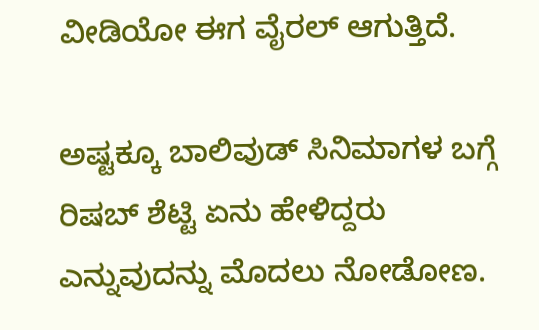ವೀಡಿಯೋ ಈಗ ವೈರಲ್ ಆಗುತ್ತಿದೆ.

ಅಷ್ಟಕ್ಕೂ ಬಾಲಿವುಡ್ ಸಿನಿಮಾಗಳ ಬಗ್ಗೆ ರಿಷಬ್ ಶೆಟ್ಟಿ ಏನು ಹೇಳಿದ್ದರು ಎನ್ನುವುದನ್ನು ಮೊದಲು ನೋಡೋಣ.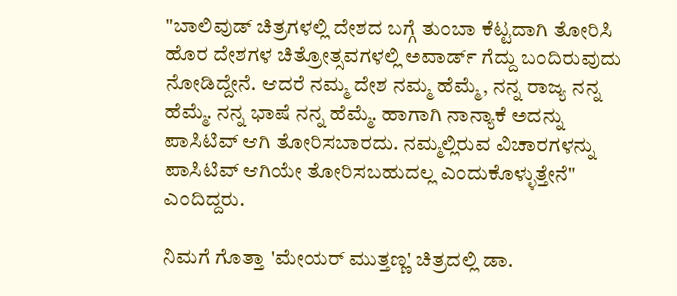"ಬಾಲಿವುಡ್ ಚಿತ್ರಗಳಲ್ಲಿ ದೇಶದ ಬಗ್ಗೆ ತುಂಬಾ ಕೆಟ್ಟದಾಗಿ ತೋರಿಸಿ ಹೊರ ದೇಶಗಳ ಚಿತ್ರೋತ್ಸವಗಳಲ್ಲಿ ಅವಾರ್ಡ್ ಗೆದ್ದು ಬಂದಿರುವುದು ನೋಡಿದ್ದೇನೆ. ಆದರೆ ನಮ್ಮ ದೇಶ ನಮ್ಮ ಹೆಮ್ಮೆ, ನನ್ನ ರಾಜ್ಯ ನನ್ನ ಹೆಮ್ಮೆ. ನನ್ನ ಭಾಷೆ ನನ್ನ ಹೆಮ್ಮೆ. ಹಾಗಾಗಿ ನಾನ್ಯಾಕೆ ಅದನ್ನು ಪಾಸಿಟಿವ್ ಆಗಿ ತೋರಿಸಬಾರದು. ನಮ್ಮಲ್ಲಿರುವ ವಿಚಾರಗಳನ್ನು ಪಾಸಿಟಿವ್ ಆಗಿಯೇ ತೋರಿಸಬಹುದಲ್ಲ ಎಂದುಕೊಳ್ಳುತ್ತೇನೆ" ಎಂದಿದ್ದರು.

ನಿಮಗೆ ಗೊತ್ತಾ 'ಮೇಯರ್ ಮುತ್ತಣ್ಣ' ಚಿತ್ರದಲ್ಲಿ ಡಾ.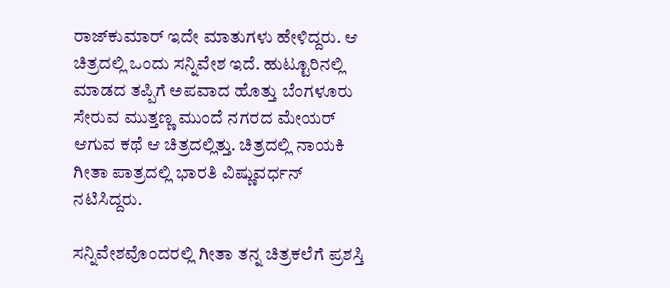ರಾಜ್‌ಕುಮಾರ್ ಇದೇ ಮಾತುಗಳು ಹೇಳಿದ್ದರು. ಆ ಚಿತ್ರದಲ್ಲಿ ಒಂದು ಸನ್ನಿವೇಶ ಇದೆ. ಹುಟ್ಟೂರಿನಲ್ಲಿ ಮಾಡದ ತಪ್ಪಿಗೆ ಅಪವಾದ ಹೊತ್ತು ಬೆಂಗಳೂರು ಸೇರುವ ಮುತ್ತಣ್ಣ ಮುಂದೆ ನಗರದ ಮೇಯರ್ ಆಗುವ ಕಥೆ ಆ ಚಿತ್ರದಲ್ಲಿತ್ತು. ಚಿತ್ರದಲ್ಲಿ ನಾಯಕಿ ಗೀತಾ ಪಾತ್ರದಲ್ಲಿ ಭಾರತಿ ವಿಷ್ಣುವರ್ಧನ್ ನಟಿಸಿದ್ದರು.

ಸನ್ನಿವೇಶವೊಂದರಲ್ಲಿ ಗೀತಾ ತನ್ನ ಚಿತ್ರಕಲೆಗೆ ಪ್ರಶಸ್ತಿ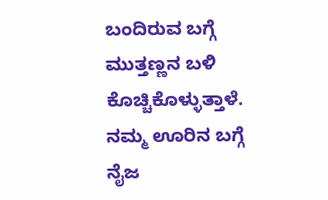ಬಂದಿರುವ ಬಗ್ಗೆ ಮುತ್ತಣ್ಣನ ಬಳಿ ಕೊಚ್ಚಿಕೊಳ್ಳುತ್ತಾಳೆ. ನಮ್ಮ ಊರಿನ ಬಗ್ಗೆ ನೈಜ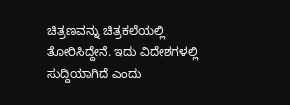ಚಿತ್ರಣವನ್ನು ಚಿತ್ರಕಲೆಯಲ್ಲಿ ತೋರಿಸಿದ್ದೇನೆ. ಇದು ವಿದೇಶಗಳಲ್ಲಿ ಸುದ್ದಿಯಾಗಿದೆ ಎಂದು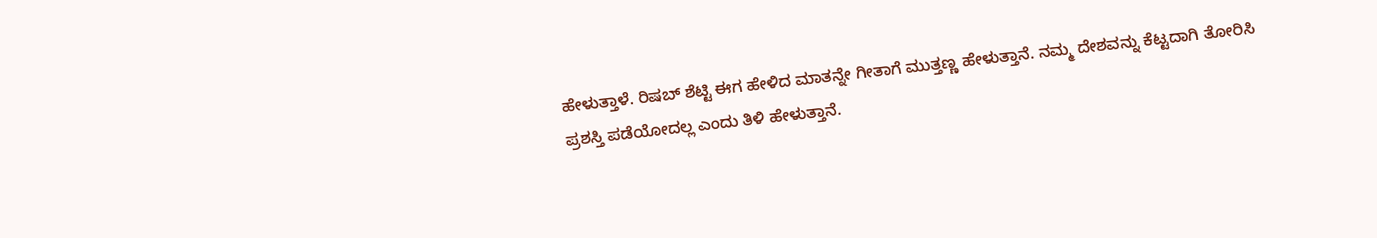ಹೇಳುತ್ತಾಳೆ. ರಿಷಬ್ ಶೆಟ್ಟಿ ಈಗ ಹೇಳಿದ ಮಾತನ್ನೇ ಗೀತಾಗೆ ಮುತ್ತಣ್ಣ ಹೇಳುತ್ತಾನೆ. ನಮ್ಮ ದೇಶವನ್ನು ಕೆಟ್ಟದಾಗಿ ತೋರಿಸಿ ಪ್ರಶಸ್ತಿ ಪಡೆಯೋದಲ್ಲ ಎಂದು ತಿಳಿ ಹೇಳುತ್ತಾನೆ.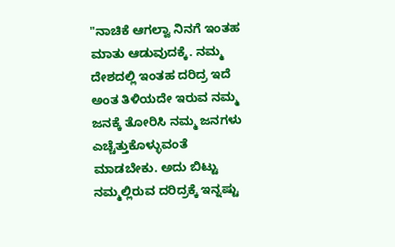"ನಾಚಿಕೆ ಆಗಲ್ವಾ ನಿನಗೆ ಇಂತಹ ಮಾತು ಆಡುವುದಕ್ಕೆ. ನಮ್ಮ ದೇಶದಲ್ಲಿ ಇಂತಹ ದರಿದ್ರ ಇದೆ ಅಂತ ತಿಳಿಯದೇ ಇರುವ ನಮ್ಮ ಜನಕ್ಕೆ ತೋರಿಸಿ ನಮ್ಮ ಜನಗಳು ಎಚ್ಚೆತ್ತುಕೊಳ್ಳುವಂತೆ ಮಾಡಬೇಕು. ಅದು ಬಿಟ್ಟು ನಮ್ಮಲ್ಲಿರುವ ದರಿದ್ರಕ್ಕೆ ಇನ್ನಷ್ಟು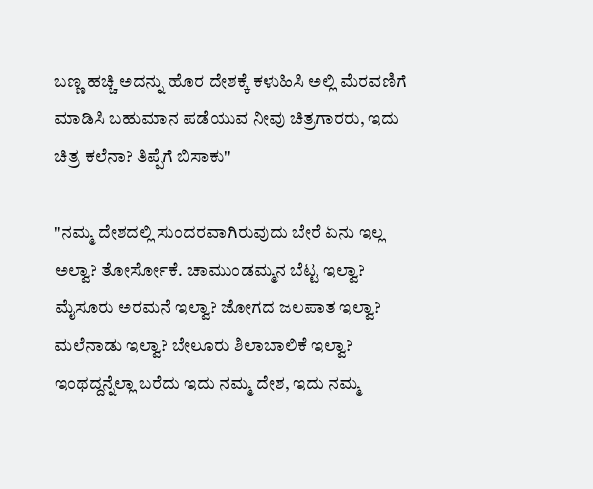ಬಣ್ಣ ಹಚ್ಚಿ ಅದನ್ನು ಹೊರ ದೇಶಕ್ಕೆ ಕಳುಹಿಸಿ ಅಲ್ಲಿ ಮೆರವಣಿಗೆ ಮಾಡಿಸಿ ಬಹುಮಾನ ಪಡೆಯುವ ನೀವು ಚಿತ್ರಗಾರರು, ಇದು ಚಿತ್ರ ಕಲೆನಾ? ತಿಪ್ಪೆಗೆ ಬಿಸಾಕು"

"ನಮ್ಮ ದೇಶದಲ್ಲಿ ಸುಂದರವಾಗಿರುವುದು ಬೇರೆ ಏನು ಇಲ್ಲ ಅಲ್ವಾ? ತೋರ್ಸೋಕೆ. ಚಾಮುಂಡಮ್ಮನ ಬೆಟ್ಟ ಇಲ್ವಾ? ಮೈಸೂರು ಅರಮನೆ ಇಲ್ವಾ? ಜೋಗದ ಜಲಪಾತ ಇಲ್ವಾ? ಮಲೆನಾಡು ಇಲ್ವಾ? ಬೇಲೂರು ಶಿಲಾಬಾಲಿಕೆ ಇಲ್ವಾ? ಇಂಥದ್ದನ್ನೆಲ್ಲಾ ಬರೆದು ಇದು ನಮ್ಮ ದೇಶ, ಇದು ನಮ್ಮ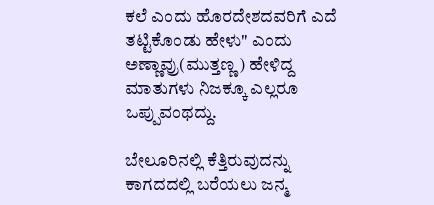ಕಲೆ ಎಂದು ಹೊರದೇಶದವರಿಗೆ ಎದೆ ತಟ್ಟಿಕೊಂಡು ಹೇಳು" ಎಂದು ಅಣ್ಣಾವ್ರು(ಮುತ್ತಣ್ಣ) ಹೇಳಿದ್ದ ಮಾತುಗಳು ನಿಜಕ್ಕೂ ಎಲ್ಲರೂ ಒಪ್ಪುವಂಥದ್ದು.

ಬೇಲೂರಿನಲ್ಲಿ ಕೆತ್ತಿರುವುದನ್ನು ಕಾಗದದಲ್ಲಿ ಬರೆಯಲು ಜನ್ಮ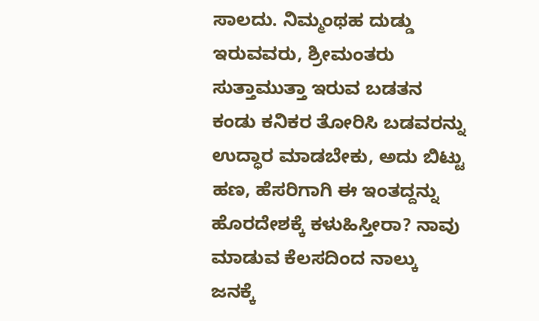ಸಾಲದು. ನಿಮ್ಮಂಥಹ ದುಡ್ಡು ಇರುವವರು, ಶ್ರೀಮಂತರು ಸುತ್ತಾಮುತ್ತಾ ಇರುವ ಬಡತನ ಕಂಡು ಕನಿಕರ ತೋರಿಸಿ ಬಡವರನ್ನು ಉದ್ಧಾರ ಮಾಡಬೇಕು, ಅದು ಬಿಟ್ಟು ಹಣ, ಹೆಸರಿಗಾಗಿ ಈ ಇಂತದ್ದನ್ನು ಹೊರದೇಶಕ್ಕೆ ಕಳುಹಿಸ್ತೀರಾ? ನಾವು ಮಾಡುವ ಕೆಲಸದಿಂದ ನಾಲ್ಕು ಜನಕ್ಕೆ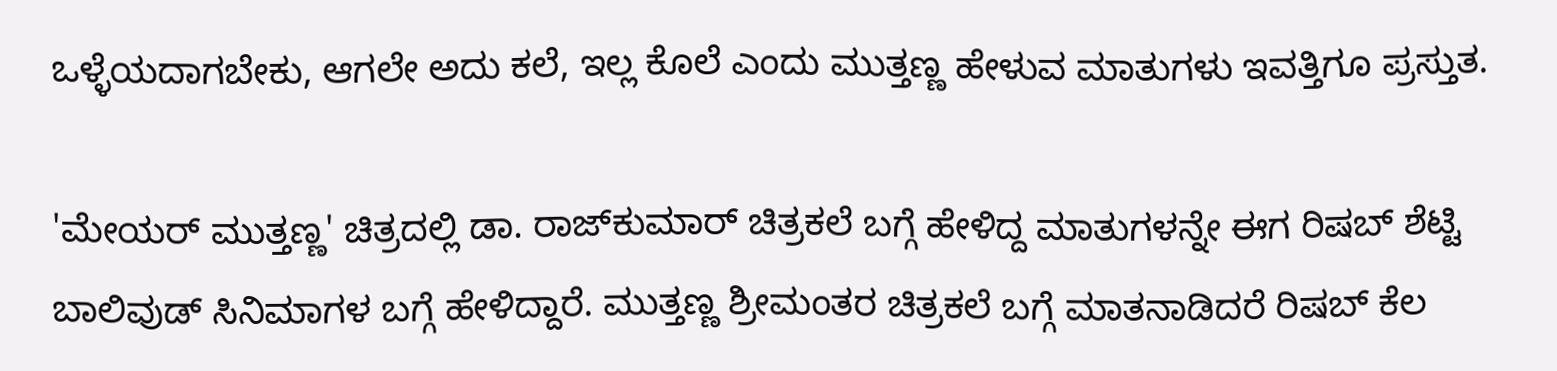ಒಳ್ಳೆಯದಾಗಬೇಕು, ಆಗಲೇ ಅದು ಕಲೆ, ಇಲ್ಲ ಕೊಲೆ ಎಂದು ಮುತ್ತಣ್ಣ ಹೇಳುವ ಮಾತುಗಳು ಇವತ್ತಿಗೂ ಪ್ರಸ್ತುತ.

'ಮೇಯರ್ ಮುತ್ತಣ್ಣ' ಚಿತ್ರದಲ್ಲಿ ಡಾ. ರಾಜ್‌ಕುಮಾರ್ ಚಿತ್ರಕಲೆ ಬಗ್ಗೆ ಹೇಳಿದ್ದ ಮಾತುಗಳನ್ನೇ ಈಗ ರಿಷಬ್ ಶೆಟ್ಟಿ ಬಾಲಿವುಡ್ ಸಿನಿಮಾಗಳ ಬಗ್ಗೆ ಹೇಳಿದ್ದಾರೆ. ಮುತ್ತಣ್ಣ ಶ್ರೀಮಂತರ ಚಿತ್ರಕಲೆ ಬಗ್ಗೆ ಮಾತನಾಡಿದರೆ ರಿಷಬ್ ಕೆಲ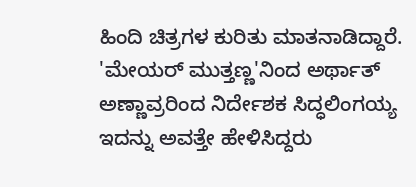ಹಿಂದಿ ಚಿತ್ರಗಳ ಕುರಿತು ಮಾತನಾಡಿದ್ದಾರೆ. 'ಮೇಯರ್ ಮುತ್ತಣ್ಣ'ನಿಂದ ಅರ್ಥಾತ್ ಅಣ್ಣಾವ್ರರಿಂದ ನಿರ್ದೇಶಕ ಸಿದ್ಧಲಿಂಗಯ್ಯ ಇದನ್ನು ಅವತ್ತೇ ಹೇಳಿಸಿದ್ದರು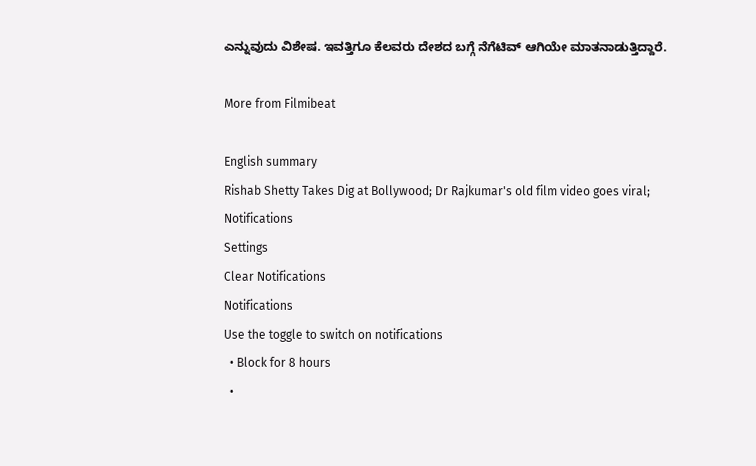ಎನ್ನುವುದು ವಿಶೇಷ. ಇವತ್ತಿಗೂ ಕೆಲವರು ದೇಶದ ಬಗ್ಗೆ ನೆಗೆಟಿವ್ ಆಗಿಯೇ ಮಾತನಾಡುತ್ತಿದ್ದಾರೆ.

More from Filmibeat

English summary
Rishab Shetty Takes Dig at Bollywood; Dr Rajkumar's old film video goes viral;
Notifications
Settings
Clear Notifications
Notifications
Use the toggle to switch on notifications
  • Block for 8 hours
  •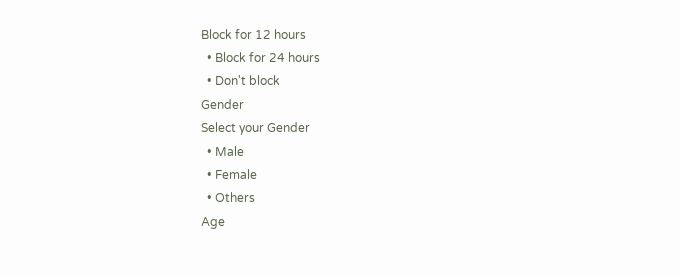Block for 12 hours
  • Block for 24 hours
  • Don't block
Gender
Select your Gender
  • Male
  • Female
  • Others
Age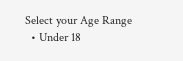Select your Age Range
  • Under 18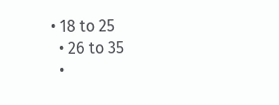• 18 to 25
  • 26 to 35
  •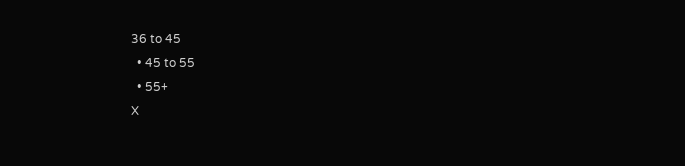36 to 45
  • 45 to 55
  • 55+
X